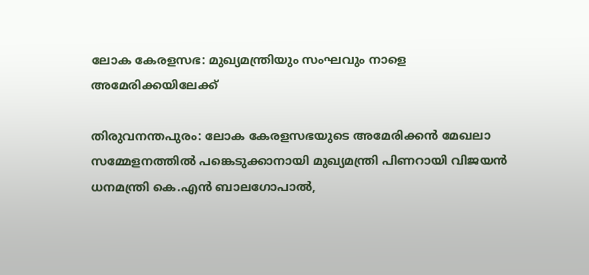ലോക കേരളസഭ: മുഖ്യമന്ത്രിയും സംഘവും നാളെ അമേരിക്കയിലേക്ക്

തിരുവനന്തപുരം: ലോക കേരളസഭയുടെ അമേരിക്കന്‍ മേഖലാ സമ്മേളനത്തില്‍ പങ്കെടുക്കാനായി മുഖ്യമന്ത്രി പിണറായി വിജയന്‍ ധനമന്ത്രി കെ.എന്‍ ബാലഗോപാല്‍,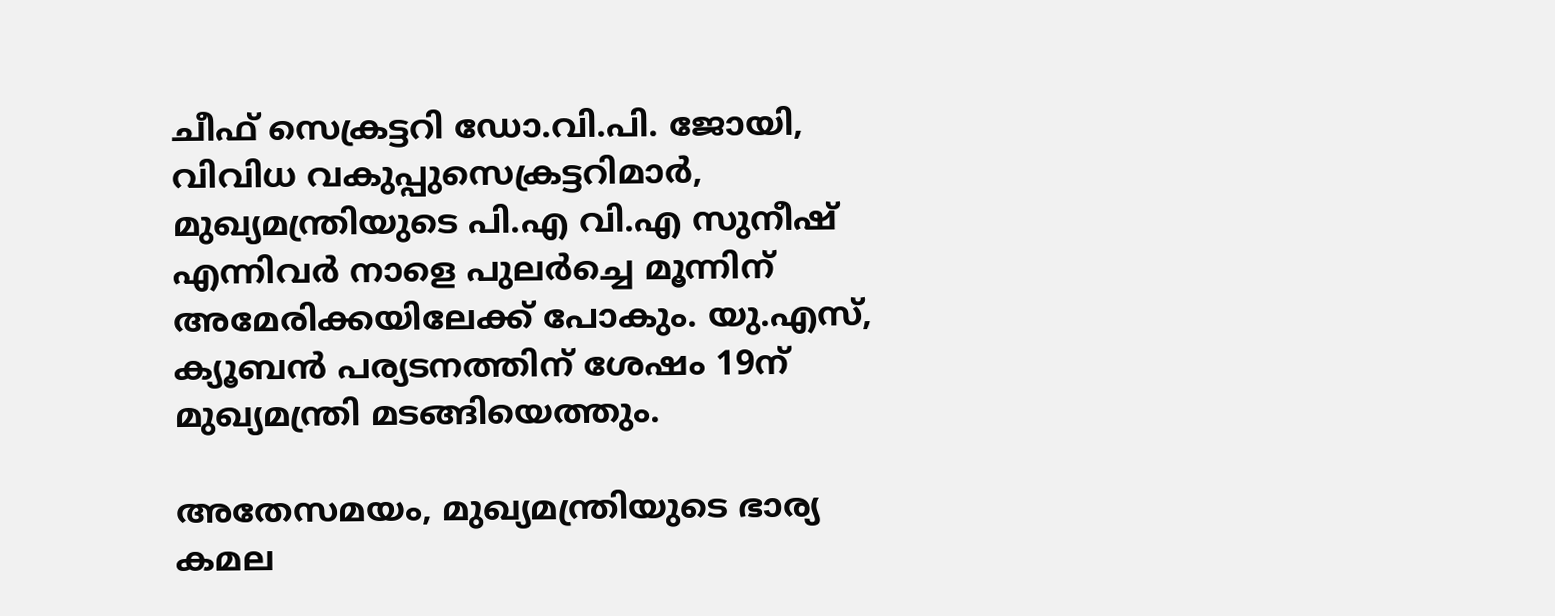ചീഫ് സെക്രട്ടറി ഡോ.വി.പി. ജോയി, വിവിധ വകുപ്പുസെക്രട്ടറിമാര്‍, മുഖ്യമന്ത്രിയുടെ പി.എ വി.എ സുനീഷ് എന്നിവര്‍ നാളെ പുലര്‍ച്ചെ മൂന്നിന് അമേരിക്കയിലേക്ക് പോകും. യു.എസ്, ക്യൂബന്‍ പര്യടനത്തിന് ശേഷം 19ന് മുഖ്യമന്ത്രി മടങ്ങിയെത്തും.

അതേസമയം, മുഖ്യമന്ത്രിയുടെ ഭാര്യ കമല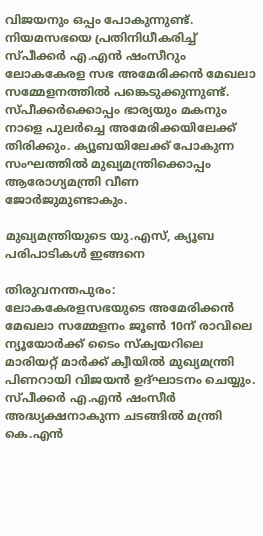വിജയനും ഒപ്പം പോകുന്നുണ്ട്. നിയമസഭയെ പ്രതിനിധീകരിച്ച് സ്പീക്കര്‍ എ.എന്‍ ഷംസീറും ലോകകേരള സഭ അമേരിക്കന്‍ മേഖലാ സമ്മേളനത്തില്‍ പങ്കെടുക്കുന്നുണ്ട്. സ്പീക്കര്‍ക്കൊപ്പം ഭാര്യയും മകനും നാളെ പുലര്‍ച്ചെ അമേരിക്കയിലേക്ക് തിരിക്കും. ക്യൂബയിലേക്ക് പോകുന്ന സംഘത്തില്‍ മുഖ്യമന്ത്രിക്കൊപ്പം ആരോഗ്യമന്ത്രി വീണ ജോര്‍ജുമുണ്ടാകും.

മുഖ്യമന്ത്രിയുടെ യു.എസ്, ക്യൂബ പരിപാടികള്‍ ഇങ്ങനെ

തിരുവനന്തപുരം: ലോകകേരളസഭയുടെ അമേരിക്കന്‍ മേഖലാ സമ്മേളനം ജൂണ്‍ 10ന് രാവിലെ ന്യൂയോര്‍ക്ക് ടൈം സ്‌ക്വയറിലെ മാരിയറ്റ് മാര്‍ക്ക് ക്വീയില്‍ മുഖ്യമന്ത്രി പിണറായി വിജയന്‍ ഉദ്ഘാടനം ചെയ്യും. സ്പീക്കര്‍ എ.എന്‍ ഷംസീര്‍ അദ്ധ്യക്ഷനാകുന്ന ചടങ്ങില്‍ മന്ത്രി കെ.എന്‍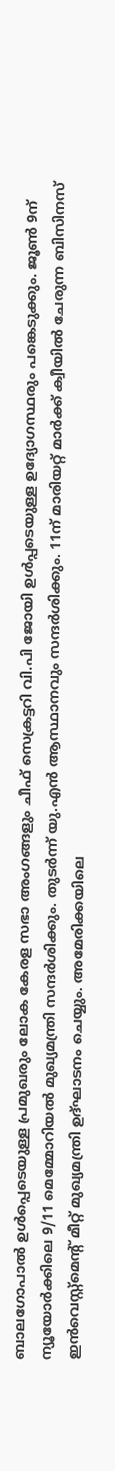ബാലഗോപാല്‍ ഉള്‍പ്പെടെയുള്ള പ്രമുഖരും ലോക കേരള സഭാ അംഗങ്ങളും ചീഫ് സെക്രട്ടറി വി.പി ജോയി ഉള്‍പ്പടെയുള്ള ഉദ്യോഗസ്ഥരും പങ്കെടുക്കും. ജൂണ്‍ 9ന് ന്യൂയോര്‍ക്കിലെ 9/11 മെമ്മോറിയല്‍ മുഖ്യമന്ത്രി സന്ദര്‍ശിക്കും. തുടര്‍ന്ന് യു.എന്‍ ആസ്ഥാനവും സന്ദര്‍ശിക്കും. 11ന് മാരിയറ്റ് മാര്‍ക്ക് ക്വീയില്‍ ചേരുന്ന ബിസിനസ് ഇന്‍വെസ്റ്റ്മെന്റ് മീറ്റ് മുഖ്യമന്ത്രി ഉദ്ഘാടനം ചെയ്യും. അമേരിക്കയിലെ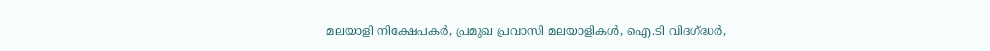മലയാളി നിക്ഷേപകര്‍, പ്രമുഖ പ്രവാസി മലയാളികള്‍, ഐ.ടി വിദഗ്ദ്ധര്‍,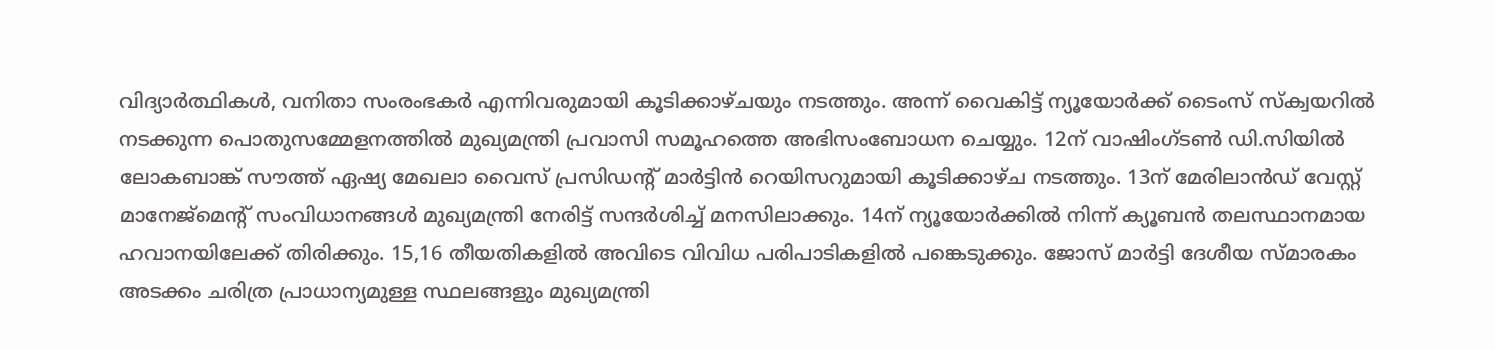വിദ്യാര്‍ത്ഥികള്‍, വനിതാ സംരംഭകര്‍ എന്നിവരുമായി കൂടിക്കാഴ്ചയും നടത്തും. അന്ന് വൈകിട്ട് ന്യൂയോര്‍ക്ക് ടൈംസ് സ്‌ക്വയറില്‍ നടക്കുന്ന പൊതുസമ്മേളനത്തില്‍ മുഖ്യമന്ത്രി പ്രവാസി സമൂഹത്തെ അഭിസംബോധന ചെയ്യും. 12ന് വാഷിംഗ്ടണ്‍ ഡി.സിയില്‍ ലോകബാങ്ക് സൗത്ത് ഏഷ്യ മേഖലാ വൈസ് പ്രസിഡന്റ് മാര്‍ട്ടിന്‍ റെയിസറുമായി കൂടിക്കാഴ്ച നടത്തും. 13ന് മേരിലാന്‍ഡ് വേസ്റ്റ് മാനേജ്‌മെന്റ് സംവിധാനങ്ങള്‍ മുഖ്യമന്ത്രി നേരിട്ട് സന്ദര്‍ശിച്ച് മനസിലാക്കും. 14ന് ന്യൂയോര്‍ക്കില്‍ നിന്ന് ക്യൂബന്‍ തലസ്ഥാനമായ ഹവാനയിലേക്ക് തിരിക്കും. 15,16 തീയതികളില്‍ അവിടെ വിവിധ പരിപാടികളില്‍ പങ്കെടുക്കും. ജോസ് മാര്‍ട്ടി ദേശീയ സ്മാരകം അടക്കം ചരിത്ര പ്രാധാന്യമുള്ള സ്ഥലങ്ങളും മുഖ്യമന്ത്രി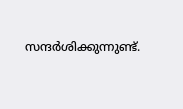സന്ദര്‍ശിക്കുന്നുണ്ട്.